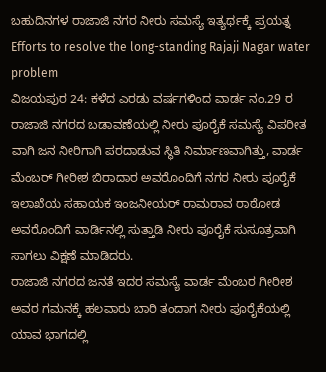ಬಹುದಿನಗಳ ರಾಜಾಜಿ ನಗರ ನೀರು ಸಮಸ್ಯೆ ಇತ್ಯರ್ಥಕ್ಕೆ ಪ್ರಯತ್ನ
Efforts to resolve the long-standing Rajaji Nagar water problem
ವಿಜಯಪುರ 24: ಕಳೆದ ಎರಡು ವರ್ಷಗಳಿಂದ ವಾರ್ಡ ನಂ.29 ರ ರಾಜಾಜಿ ನಗರದ ಬಡಾವಣೆಯಲ್ಲಿ ನೀರು ಪೂರೈಕೆ ಸಮಸ್ಯೆ ವಿಪರೀತ ವಾಗಿ ಜನ ನೀರಿಗಾಗಿ ಪರದಾಡುವ ಸ್ಥಿತಿ ನಿರ್ಮಾಣವಾಗಿತ್ತು, ವಾರ್ಡ ಮೆಂಬರ್ ಗೀರೀಶ ಬಿರಾದಾರ ಅವರೊಂದಿಗೆ ನಗರ ನೀರು ಪೂರೈಕೆ ಇಲಾಖೆಯ ಸಹಾಯಕ ಇಂಜನೀಯರ್ ರಾಮರಾವ ರಾಠೋಡ ಅವರೊಂದಿಗೆ ವಾರ್ಡಿನಲ್ಲಿ ಸುತ್ತಾಡಿ ನೀರು ಪೂರೈಕೆ ಸುಸೂತ್ರವಾಗಿ ಸಾಗಲು ವಿಕ್ಷಣೆ ಮಾಡಿದರು.
ರಾಜಾಜಿ ನಗರದ ಜನತೆ ಇದರ ಸಮಸ್ಯೆ ವಾರ್ಡ ಮೆಂಬರ ಗೀರೀಶ ಅವರ ಗಮನಕ್ಕೆ ಹಲವಾರು ಬಾರಿ ತಂದಾಗ ನೀರು ಪೂರೈಕೆಯಲ್ಲಿ ಯಾವ ಭಾಗದಲ್ಲಿ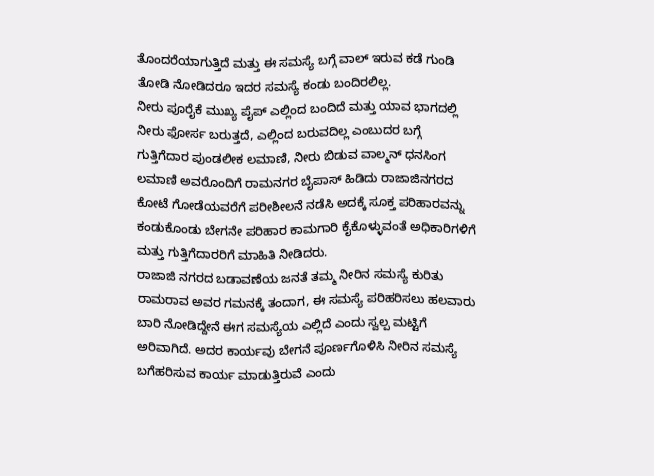ತೊಂದರೆಯಾಗುತ್ತಿದೆ ಮತ್ತು ಈ ಸಮಸ್ಯೆ ಬಗ್ಗೆ ವಾಲ್ ಇರುವ ಕಡೆ ಗುಂಡಿ ತೋಡಿ ನೋಡಿದರೂ ಇದರ ಸಮಸ್ಯೆ ಕಂಡು ಬಂದಿರಲಿಲ್ಲ.
ನೀರು ಪೂರೈಕೆ ಮುಖ್ಯ ಪೈಪ್ ಎಲ್ಲಿಂದ ಬಂದಿದೆ ಮತ್ತು ಯಾವ ಭಾಗದಲ್ಲಿ ನೀರು ಫೋರ್ಸ ಬರುತ್ತದೆ, ಎಲ್ಲಿಂದ ಬರುವದಿಲ್ಲ ಎಂಬುದರ ಬಗ್ಗೆ ಗುತ್ತಿಗೆದಾರ ಪುಂಡಲೀಕ ಲಮಾಣಿ, ನೀರು ಬಿಡುವ ವಾಲ್ಮನ್ ಧನಸಿಂಗ ಲಮಾಣಿ ಅವರೊಂದಿಗೆ ರಾಮನಗರ ಬೈಪಾಸ್ ಹಿಡಿದು ರಾಜಾಜಿನಗರದ ಕೋಟೆ ಗೋಡೆಯವರೆಗೆ ಪರೀಶೀಲನೆ ನಡೆಸಿ ಅದಕ್ಕೆ ಸೂಕ್ತ ಪರಿಹಾರವನ್ನು ಕಂಡುಕೊಂಡು ಬೇಗನೇ ಪರಿಹಾರ ಕಾಮಗಾರಿ ಕೈಕೊಳ್ಳುವಂತೆ ಅಧಿಕಾರಿಗಳಿಗೆ ಮತ್ತು ಗುತ್ತಿಗೆದಾರರಿಗೆ ಮಾಹಿತಿ ನೀಡಿದರು.
ರಾಜಾಜಿ ನಗರದ ಬಡಾವಣೆಯ ಜನತೆ ತಮ್ಮ ನೀರಿನ ಸಮಸ್ಯೆ ಕುರಿತು ರಾಮರಾವ ಅವರ ಗಮನಕ್ಕೆ ತಂದಾಗ, ಈ ಸಮಸ್ಯೆ ಪರಿಹರಿಸಲು ಹಲವಾರು ಬಾರಿ ನೋಡಿದ್ದೇನೆ ಈಗ ಸಮಸ್ಯೆಯ ಎಲ್ಲಿದೆ ಎಂದು ಸ್ವಲ್ಪ ಮಟ್ಟಿಗೆ ಅರಿವಾಗಿದೆ. ಅದರ ಕಾರ್ಯವು ಬೇಗನೆ ಪೂರ್ಣಗೊಳಿಸಿ ನೀರಿನ ಸಮಸ್ಯೆ ಬಗೆಹರಿಸುವ ಕಾರ್ಯ ಮಾಡುತ್ತಿರುವೆ ಎಂದು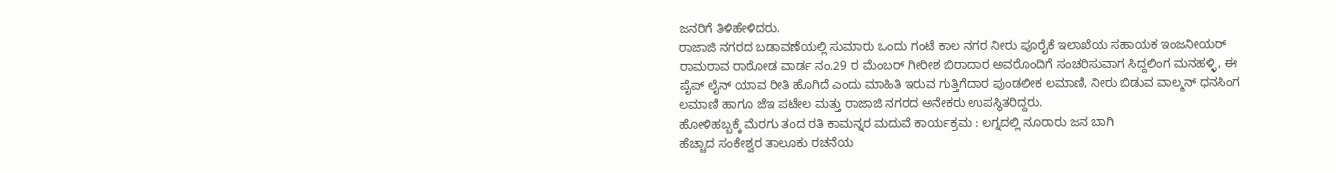ಜನರಿಗೆ ತಿಳಿಹೇಳಿದರು.
ರಾಜಾಜಿ ನಗರದ ಬಡಾವಣೆಯಲ್ಲಿ ಸುಮಾರು ಒಂದು ಗಂಟೆ ಕಾಲ ನಗರ ನೀರು ಪೂರೈಕೆ ಇಲಾಖೆಯ ಸಹಾಯಕ ಇಂಜನೀಯರ್ ರಾಮರಾವ ರಾಠೋಡ ವಾರ್ಡ ನಂ.29 ರ ಮೆಂಬರ್ ಗೀರೀಶ ಬಿರಾದಾರ ಅವರೊಂದಿಗೆ ಸಂಚರಿಸುವಾಗ ಸಿದ್ದಲಿಂಗ ಮನಹಳ್ಳಿ, ಈ ಪೈಪ್ ಲೈನ್ ಯಾವ ರೀತಿ ಹೊಗಿದೆ ಎಂದು ಮಾಹಿತಿ ಇರುವ ಗುತ್ತಿಗೆದಾರ ಪುಂಡಲೀಕ ಲಮಾಣಿ, ನೀರು ಬಿಡುವ ವಾಲ್ಮನ್ ಧನಸಿಂಗ ಲಮಾಣಿ ಹಾಗೂ ಜೆಇ ಪಟೇಲ ಮತ್ತು ರಾಜಾಜಿ ನಗರದ ಅನೇಕರು ಉಪಸ್ಥಿತರಿದ್ದರು.
ಹೋಳಿಹಬ್ಬಕ್ಕೆ ಮೆರಗು ತಂದ ರತಿ ಕಾಮನ್ನರ ಮದುವೆ ಕಾರ್ಯಕ್ರಮ : ಲಗ್ನದಲ್ಲಿ ನೂರಾರು ಜನ ಬಾಗಿ
ಹೆಚ್ಚಾದ ಸಂಕೇಶ್ವರ ತಾಲೂಕು ರಚನೆಯ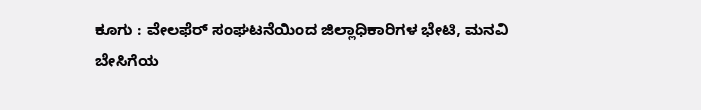ಕೂಗು : ವೇಲಫೆರ್ ಸಂಘಟನೆಯಿಂದ ಜಿಲ್ಲಾಧಿಕಾರಿಗಳ ಭೇಟಿ, ಮನವಿ
ಬೇಸಿಗೆಯ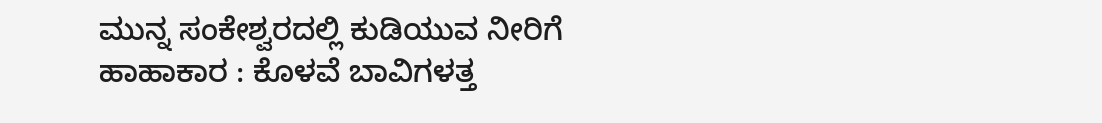ಮುನ್ನ ಸಂಕೇಶ್ವರದಲ್ಲಿ ಕುಡಿಯುವ ನೀರಿಗೆ ಹಾಹಾಕಾರ : ಕೊಳವೆ ಬಾವಿಗಳತ್ತ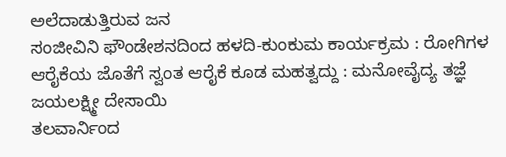ಅಲೆದಾಡುತ್ತಿರುವ ಜನ
ಸಂಜೀವಿನಿ ಫೌಂಡೇಶನದಿಂದ ಹಳದಿ-ಕುಂಕುಮ ಕಾರ್ಯಕ್ರಮ : ರೋಗಿಗಳ ಆರೈಕೆಯ ಜೊತೆಗೆ ಸ್ವಂತ ಆರೈಕೆ ಕೂಡ ಮಹತ್ವದ್ದು : ಮನೋವೈದ್ಯ ತಜ್ಞೆ ಜಯಲಕ್ಷ್ಮೀ ದೇಸಾಯಿ
ತಲವಾರ್ನಿಂದ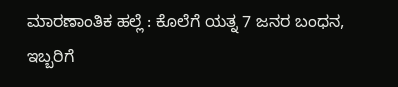ಮಾರಣಾಂತಿಕ ಹಲ್ಲೆ : ಕೊಲೆಗೆ ಯತ್ನ 7 ಜನರ ಬಂಧನ, ಇಬ್ಬರಿಗೆ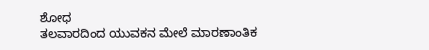ಶೋಧ
ತಲವಾರದಿಂದ ಯುವಕನ ಮೇಲೆ ಮಾರಣಾಂತಿಕ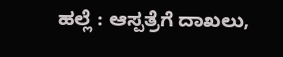ಹಲ್ಲೆ : ಆಸ್ಪತ್ರೆಗೆ ದಾಖಲು,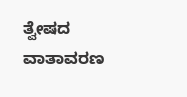ತ್ವೇಷದ ವಾತಾವರಣ